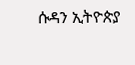ሱዳን ኢትዮጵያ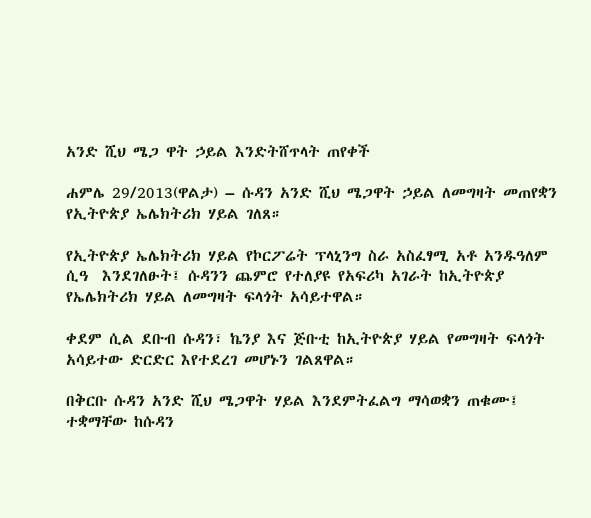አንድ ሺህ ሜጋ ዋት ኃይል እንድትሸጥላት ጠየቀች

ሐምሌ 29/2013(ዋልታ) – ሱዳን አንድ ሺህ ሜጋዋት ኃይል ለመግዛት መጠየቋን የኢትዮጵያ ኤሌክትሪክ ሃይል ገለጸ።

የኢትዮጵያ ኤሌክትሪክ ሃይል የኮርፖሬት ፕላኒንግ ስራ አስፈፃሚ አቶ አንዱዓለም ሲዓ  እንደገለፁት፤ ሱዳንን ጨምሮ የተለያዩ የአፍሪካ አገራት ከኢትዮጵያ የኤሌክትሪክ ሃይል ለመግዛት ፍላጎት አሳይተዋል።

ቀደም ሲል ደቡብ ሱዳን፣ ኬንያ እና ጅቡቲ ከኢትዮጵያ ሃይል የመግዛት ፍላጎት አሳይተው ድርድር እየተደረገ መሆኑን ገልጸዋል።

በቅርቡ ሱዳን አንድ ሺህ ሜጋዋት ሃይል እንደምትፈልግ ማሳወቋን ጠቁሙ፤ ተቋማቸው ከሱዳን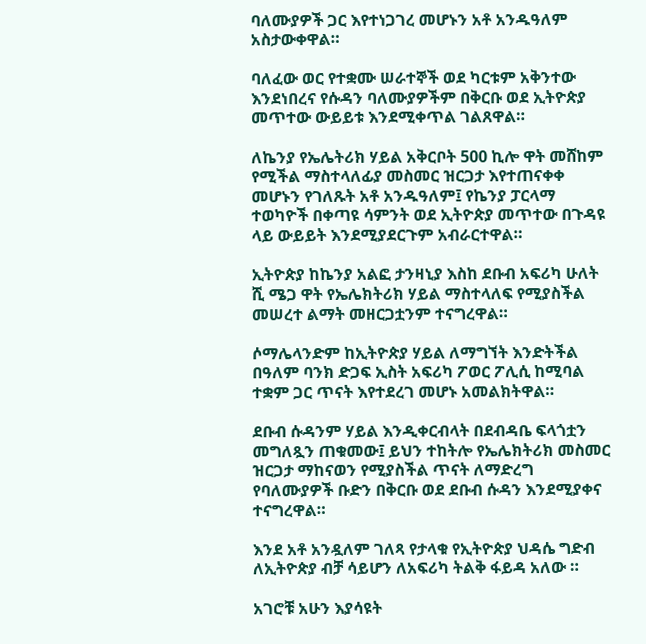ባለሙያዎች ጋር እየተነጋገረ መሆኑን አቶ አንዱዓለም አስታውቀዋል።

ባለፈው ወር የተቋሙ ሠራተኞች ወደ ካርቱም አቅንተው እንደነበረና የሱዳን ባለሙያዎችም በቅርቡ ወደ ኢትዮጵያ መጥተው ውይይቱ እንደሚቀጥል ገልጸዋል።

ለኬንያ የኤሌትሪክ ሃይል አቅርቦት 500 ኪሎ ዋት መሸከም የሚችል ማስተላለፊያ መስመር ዝርጋታ እየተጠናቀቀ መሆኑን የገለጹት አቶ አንዱዓለም፤ የኬንያ ፓርላማ ተወካዮች በቀጣዩ ሳምንት ወደ ኢትዮጵያ መጥተው በጉዳዩ ላይ ውይይት እንደሚያደርጉም አብራርተዋል።

ኢትዮጵያ ከኬንያ አልፎ ታንዛኒያ እስከ ደቡብ አፍሪካ ሁለት ሺ ሜጋ ዋት የኤሌክትሪክ ሃይል ማስተላለፍ የሚያስችል መሠረተ ልማት መዘርጋቷንም ተናግረዋል።

ሶማሌላንድም ከኢትዮጵያ ሃይል ለማግኘት እንድትችል በዓለም ባንክ ድጋፍ ኢስት አፍሪካ ፖወር ፖሊሲ ከሚባል ተቋም ጋር ጥናት እየተደረገ መሆኑ አመልክትዋል።

ደቡብ ሱዳንም ሃይል እንዲቀርብላት በደብዳቤ ፍላጎቷን መግለጿን ጠቁመው፤ ይህን ተከትሎ የኤሌክትሪክ መስመር ዝርጋታ ማከናወን የሚያስችል ጥናት ለማድረግ የባለሙያዎች ቡድን በቅርቡ ወደ ደቡብ ሱዳን እንደሚያቀና ተናግረዋል።

እንደ አቶ አንዷለም ገለጻ የታላቁ የኢትዮጵያ ህዳሴ ግድብ ለኢትዮጵያ ብቻ ሳይሆን ለአፍሪካ ትልቅ ፋይዳ አለው ።

አገሮቹ አሁን እያሳዩት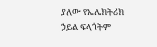ያለው የኤሌክትሪክ ኃይል ፍላጎትም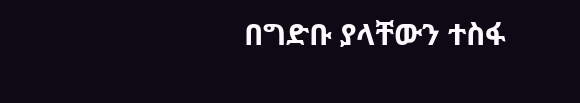በግድቡ ያላቸውን ተስፋ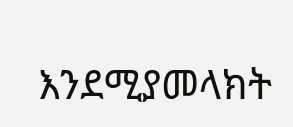እንደሚያመላክት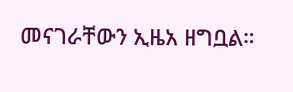መናገራቸውን ኢዜአ ዘግቧል።